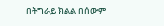በትግራይ ክልል በሰውም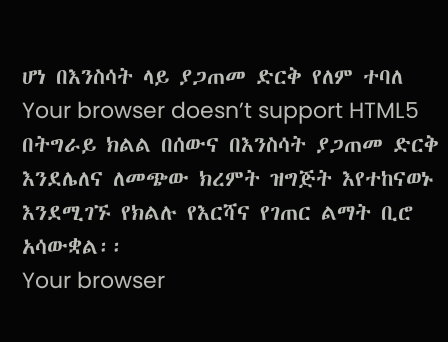ሆነ በእንስሳት ላይ ያጋጠመ ድርቅ የለም ተባለ
Your browser doesn’t support HTML5
በትግራይ ክልል በሰውና በእንስሳት ያጋጠመ ድርቅ እንደሌለና ለመጭው ክረምት ዝግጅት እየተከናወኑ እንደሚገኙ የክልሉ የእርሻና የገጠር ልማት ቢሮ አሳውቋል፡፡
Your browser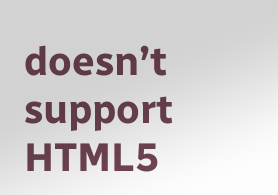doesn’t support HTML5